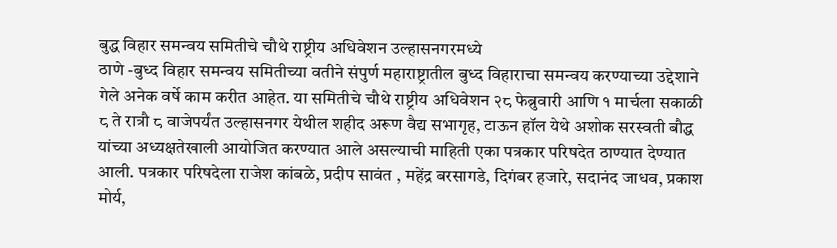बुद्ध विहार समन्वय समितीचे चौथे राष्ट्रीय अधिवेशन उल्हासनगरमध्ये
ठाणे -बुध्द विहार समन्वय समितीच्या वतीने संपुर्ण महाराष्ट्रातील बुध्द विहाराचा समन्वय करण्याच्या उद्देशाने गेले अनेक वर्षे काम करीत आहेत. या समितीचे चौथे राष्ट्रीय अधिवेशन २८ फेब्रुवारी आणि १ मार्चला सकाळी ८ ते रात्रौ ८ वाजेपर्यंत उल्हासनगर येथील शहीद अरूण वैद्य सभागृह, टाऊन हॉल येथे अशोक सरस्वती बौद्ध यांच्या अध्यक्षतेखाली आयोजित करण्यात आले असल्याची माहिती एका पत्रकार परिषदेत ठाण्यात देण्यात आली. पत्रकार परिषदेला राजेश कांबळे, प्रदीप सावंत , महेंद्र बरसागडे, दिगंबर हजारे, सदानंद जाधव, प्रकाश मोर्य,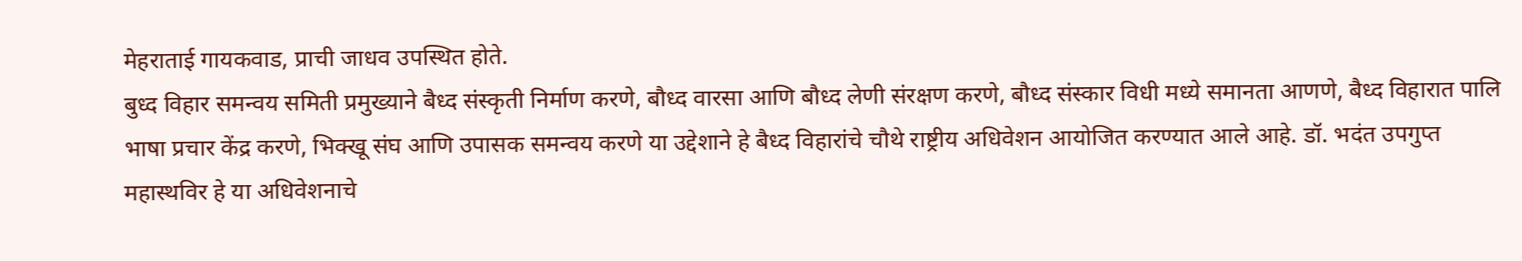मेहराताई गायकवाड, प्राची जाधव उपस्थित होते.
बुध्द विहार समन्वय समिती प्रमुख्याने बैध्द संस्कृती निर्माण करणे, बौध्द वारसा आणि बौध्द लेणी संरक्षण करणे, बौध्द संस्कार विधी मध्ये समानता आणणे, बैध्द विहारात पालि भाषा प्रचार केंद्र करणे, भिक्खू संघ आणि उपासक समन्वय करणे या उद्देशाने हे बैध्द विहारांचे चौथे राष्ट्रीय अधिवेशन आयोजित करण्यात आले आहे. डॉ. भदंत उपगुप्त महास्थविर हे या अधिवेशनाचे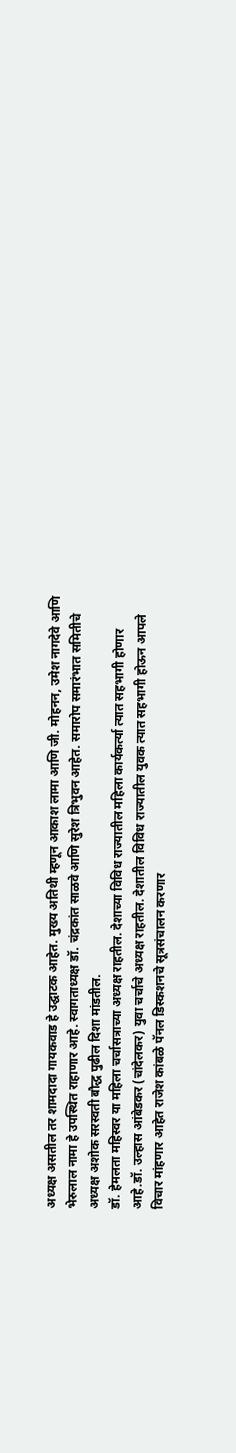अध्यक्ष असतील तर शामदादा गायकवाड हे उद्घाटक आहेत. मुख्य अतिथी म्हणून आकाश लामा आणि जी. मोहनन, उमेश नागदेवे आणि भेरुलाल नामा हे उपस्थित राहाणार आहे. स्वागताध्यक्ष डॉ. चंद्रकांत साळवे आणि सुरेश त्रिभुवन आहेत. समारोप समारंभात समितीचे अध्यक्ष अशोक सरस्वती बौद्ध पुढील दिशा मांडतील.
डॉ. हेमलता महिस्वर या महिला चर्चासत्राच्या अध्यक्ष राहतील. देशाच्या विविध राज्यातील महिला कार्यकर्त्या त्यात सहभागी होणार आहे.डॉ. उल्हास आंबेडकर (चांदेलकर) युवा चर्चाचे अध्यक्ष राहतील. देशातील विविध राज्यातील युवक त्यात सहभागी होऊन आपले विचार मांहणार आहेत राजेश कांबळे पॅनल डिस्कशनचे सूत्रसंचालन करणार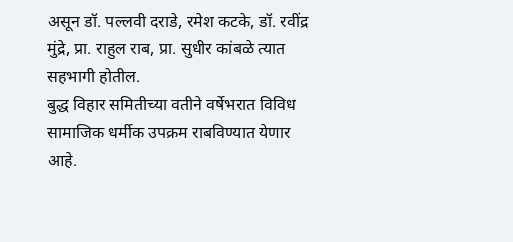असून डॉ. पल्लवी दराडे, रमेश कटके, डॉ. रवींद्र मुंद्रे, प्रा. राहुल राब, प्रा. सुधीर कांबळे त्यात सहभागी होतील.
बुद्ध विहार समितीच्या वतीने वर्षेभरात विविध सामाजिक धर्मीक उपक्रम राबविण्यात येणार आहे.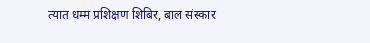त्यात धम्म प्रशिक्षण शिबिर, बाल संस्कार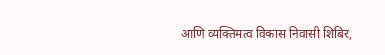आणि व्यक्तिमत्व विकास निवासी शिबिर,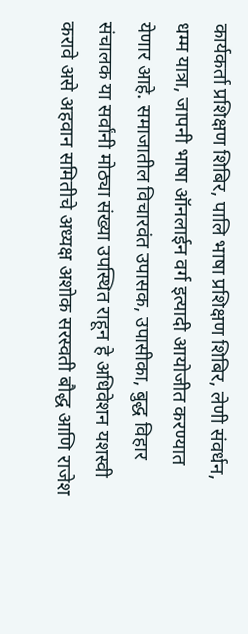कार्यकर्ता प्रशिक्षण शिबिर, पालि भाषा प्रशिक्षण शिबिर, लेणी संवर्धन, धम्म यात्रा, जापनी भाषा ऑनलाईन वर्ग इत्यादी आयोजीत करण्यात येणार आहे. समाजातील विचारवंत उपासक, उपासीका, बुद्ध विहार संचालक या सर्वांनी मोठ्या संख्या उपस्थित राहून हे अधिवेशन यशस्वी करावे असे अहवान समितीचे अध्यक्ष अशोक सरस्वती बौद्ध आणि राजेश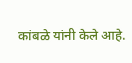कांबळे यांनी केले आहे.